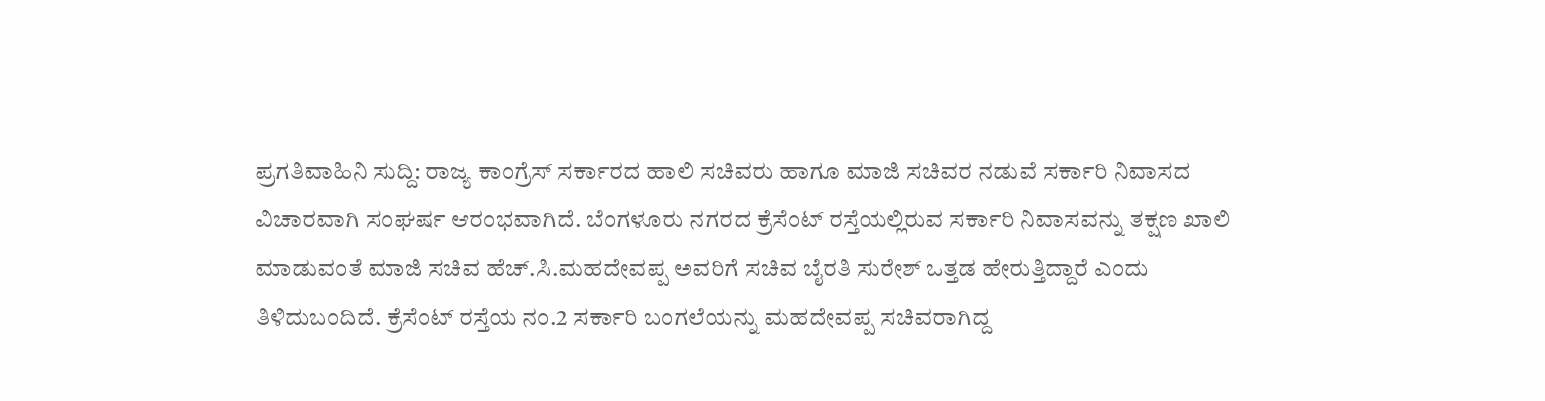ಪ್ರಗತಿವಾಹಿನಿ ಸುದ್ದಿ: ರಾಜ್ಯ ಕಾಂಗ್ರೆಸ್ ಸರ್ಕಾರದ ಹಾಲಿ ಸಚಿವರು ಹಾಗೂ ಮಾಜಿ ಸಚಿವರ ನಡುವೆ ಸರ್ಕಾರಿ ನಿವಾಸದ ವಿಚಾರವಾಗಿ ಸಂಘರ್ಷ ಆರಂಭವಾಗಿದೆ. ಬೆಂಗಳೂರು ನಗರದ ಕ್ರೆಸೆಂಟ್ ರಸ್ತೆಯಲ್ಲಿರುವ ಸರ್ಕಾರಿ ನಿವಾಸವನ್ನು ತಕ್ಷಣ ಖಾಲಿ ಮಾಡುವಂತೆ ಮಾಜಿ ಸಚಿವ ಹೆಚ್.ಸಿ.ಮಹದೇವಪ್ಪ ಅವರಿಗೆ ಸಚಿವ ಬೈರತಿ ಸುರೇಶ್ ಒತ್ತಡ ಹೇರುತ್ತಿದ್ದಾರೆ ಎಂದು ತಿಳಿದುಬಂದಿದೆ. ಕ್ರೆಸೆಂಟ್ ರಸ್ತೆಯ ನಂ.2 ಸರ್ಕಾರಿ ಬಂಗಲೆಯನ್ನು ಮಹದೇವಪ್ಪ ಸಚಿವರಾಗಿದ್ದ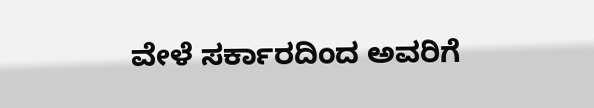ವೇಳೆ ಸರ್ಕಾರದಿಂದ ಅವರಿಗೆ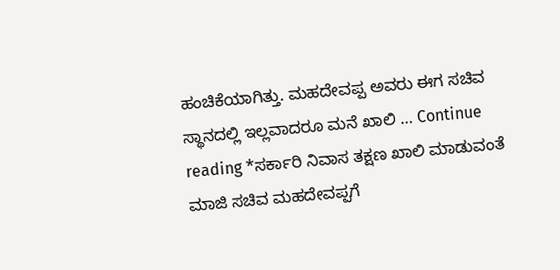ಹಂಚಿಕೆಯಾಗಿತ್ತು. ಮಹದೇವಪ್ಪ ಅವರು ಈಗ ಸಚಿವ ಸ್ಥಾನದಲ್ಲಿ ಇಲ್ಲವಾದರೂ ಮನೆ ಖಾಲಿ … Continue reading *ಸರ್ಕಾರಿ ನಿವಾಸ ತಕ್ಷಣ ಖಾಲಿ ಮಾಡುವಂತೆ ಮಾಜಿ ಸಚಿವ ಮಹದೇವಪ್ಪಗೆ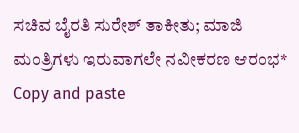ಸಚಿವ ಬೈರತಿ ಸುರೇಶ್ ತಾಕೀತು; ಮಾಜಿ ಮಂತ್ರಿಗಳು ಇರುವಾಗಲೇ ನವೀಕರಣ ಆರಂಭ*
Copy and paste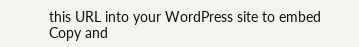this URL into your WordPress site to embed
Copy and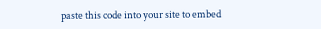paste this code into your site to embed